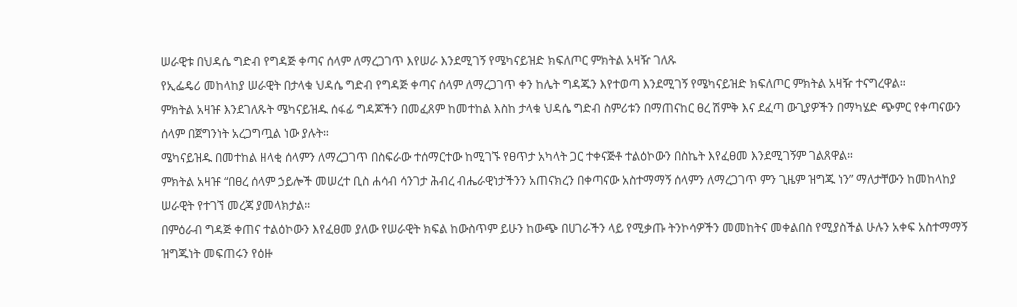ሠራዊቱ በህዳሴ ግድብ የግዳጅ ቀጣና ሰላም ለማረጋገጥ እየሠራ እንደሚገኝ የሜካናይዝድ ክፍለጦር ምክትል አዛዥ ገለጹ
የኢፌዴሪ መከላከያ ሠራዊት በታላቁ ህዳሴ ግድብ የግዳጅ ቀጣና ሰላም ለማረጋገጥ ቀን ከሌት ግዳጁን እየተወጣ እንደሚገኝ የሜካናይዝድ ክፍለጦር ምክትል አዛዥ ተናግረዋል።
ምክትል አዛዡ እንደገለጹት ሜካናይዝዱ ሰፋፊ ግዳጆችን በመፈጸም ከመተከል እስከ ታላቁ ህዳሴ ግድብ ስምሪቱን በማጠናከር ፀረ ሽምቅ እና ደፈጣ ውጊያዎችን በማካሄድ ጭምር የቀጣናውን ሰላም በጀግንነት አረጋግጧል ነው ያሉት።
ሜካናይዝዱ በመተከል ዘላቂ ሰላምን ለማረጋገጥ በስፍራው ተሰማርተው ከሚገኙ የፀጥታ አካላት ጋር ተቀናጅቶ ተልዕኮውን በስኬት እየፈፀመ እንደሚገኝም ገልጸዋል።
ምክትል አዛዡ “በፀረ ሰላም ኃይሎች መሠረተ ቢስ ሐሳብ ሳንገታ ሕብረ ብሔራዊነታችንን አጠናክረን በቀጣናው አስተማማኝ ሰላምን ለማረጋገጥ ምን ጊዜም ዝግጁ ነን” ማለታቸውን ከመከላከያ ሠራዊት የተገኘ መረጃ ያመላክታል።
በምዕራብ ግዳጅ ቀጠና ተልዕኮውን እየፈፀመ ያለው የሠራዊት ክፍል ከውስጥም ይሁን ከውጭ በሀገራችን ላይ የሚቃጡ ትንኮሳዎችን መመከትና መቀልበስ የሚያስችል ሁሉን አቀፍ አስተማማኝ ዝግጁነት መፍጠሩን የዕዙ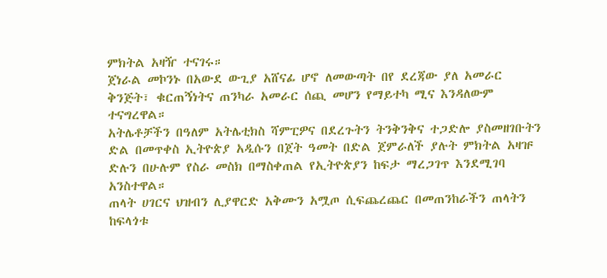ምክትል አዛዥ ተናገሩ።
ጀነራል መኮንኑ በአውደ ውጊያ አሸናፊ ሆኖ ለመውጣት በየ ደረጃው ያለ አመራር ቅንጅት፣ ቁርጠኝነትና ጠንካራ አመራር ሰጪ መሆን የማይተካ ሚና እንዳለውም ተናግረዋል።
አትሌቶቻችን በዓለም አትሌቲክስ ሻምፒዎና በደረጉትን ትንቅንቅና ተጋድሎ ያስመዘገቡትን ድል በመጥቀስ ኢትዮጵያ አዲሱን በጀት ዓመት በድል ጀምራለች ያሉት ምክትል አዛዡ ድሉን በሁሉም የስራ መስክ በማስቀጠል የኢትዮጵያን ከፍታ ማረጋገጥ እንደሚገባ አንስተዋል።
ጠላት ሀገርና ህዝብን ሊያዋርድ አቅሙን አሟጦ ሲፍጨረጨር በመጠንከራችን ጠላትን ከፍላጎቱ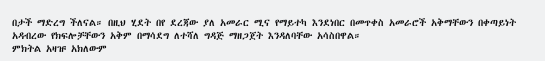በታች ማድረግ ችለናል። በዚህ ሂደት በየ ደረጃው ያለ አመራር ሚና የማይተካ እንደነበር በመጥቀስ አመራሮች አቅማቸውን በቀጣይነት አዳብረው የክፍሎቻቸውን አቅም በማሳደግ ለተሻለ ግዳጅ ማዘጋጀት እንዳለባቸው አሳስበዋል።
ምክትል አዛዡ አክለውም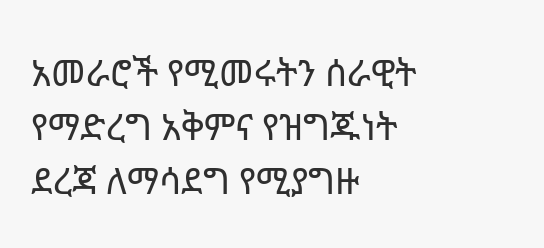አመራሮች የሚመሩትን ሰራዊት የማድረግ አቅምና የዝግጁነት ደረጃ ለማሳደግ የሚያግዙ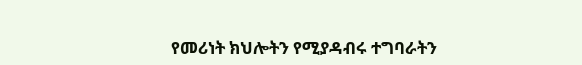የመሪነት ክህሎትን የሚያዳብሩ ተግባራትን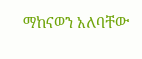ማከናወን አለባቸው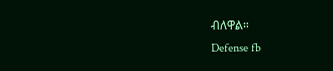ብለዋል።
Defense fb